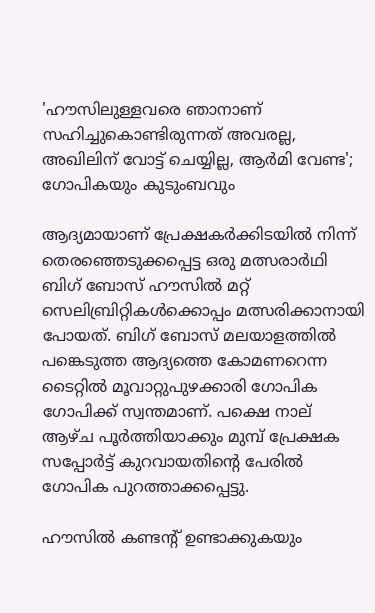'ഹൗസിലുള്ളവരെ ഞാനാണ് സഹിച്ചുകൊണ്ടിരുന്നത് അവരല്ല, അഖിലിന് വോട്ട് ചെയ്യില്ല, ആർമി വേണ്ട'; ഗോപികയും കുടുംബവും

ആദ്യമായാണ് പ്രേക്ഷകർക്കിടയിൽ നിന്ന് തെരഞ്ഞെടുക്കപ്പെട്ട ഒരു മത്സരാർഥി ബിഗ് ബോസ് ഹൗസിൽ മറ്റ് സെലിബ്രിറ്റികൾക്കൊപ്പം മത്സരിക്കാനായി പോയത്. ബിഗ് ബോസ് മലയാളത്തിൽ പങ്കെടുത്ത ആദ്യത്തെ കോമണറെന്ന ടൈറ്റിൽ മൂവാറ്റുപുഴക്കാരി ഗോപിക ഗോപിക്ക് സ്വന്തമാണ്. പക്ഷെ നാല് ആഴ്ച പൂർത്തിയാക്കും മുമ്പ് പ്രേക്ഷക സപ്പോർട്ട് കുറവായതിന്റെ പേരിൽ ഗോപിക പുറത്താക്കപ്പെട്ടു.

ഹൗസിൽ കണ്ടന്റ് ഉണ്ടാക്കുകയും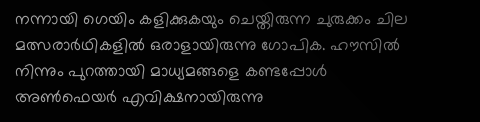നന്നായി ഗെയിം കളിക്കുകയും ചെയ്തിരുന്ന ചുരുക്കം ചില മത്സരാർഥികളിൽ ഒരാളായിരുന്നു ഗോപിക. ഹൗസിൽ നിന്നും പുറത്തായി മാധ്യമങ്ങളെ കണ്ടപ്പോൾ അൺഫെയർ എവിക്ഷനായിരുന്നു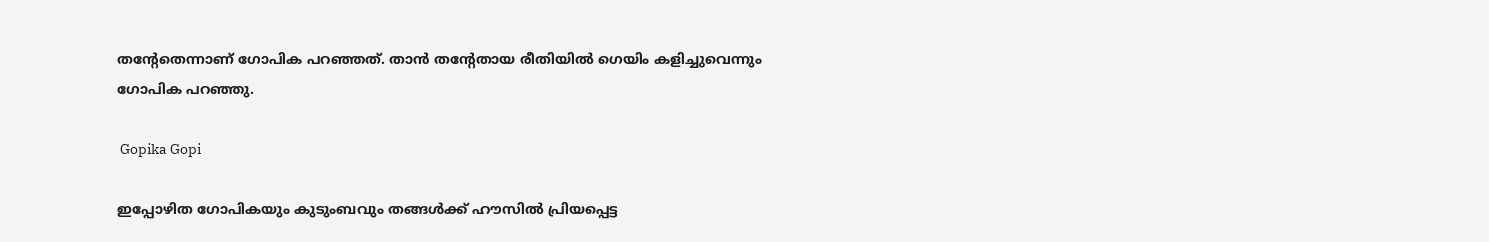തന്റേതെന്നാണ് ഗോപിക പറഞ്ഞത്. താൻ തന്റേതായ രീതിയിൽ ഗെയിം കളിച്ചുവെന്നും ഗോപിക പറഞ്ഞു.

 Gopika Gopi

ഇപ്പോഴിത ഗോപികയും കുടുംബവും തങ്ങൾക്ക് ഹൗസിൽ പ്രിയപ്പെട്ട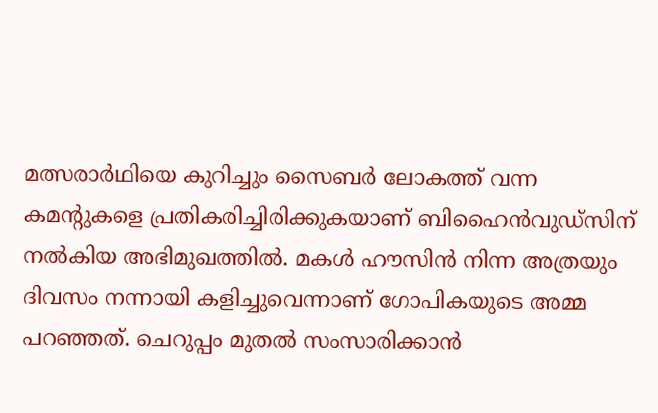മത്സരാർഥിയെ കുറിച്ചും സൈബർ ലോകത്ത് വന്ന കമന്റുകളെ പ്രതികരിച്ചിരിക്കുകയാണ് ബിഹൈൻവുഡ്സിന് നൽ‌കിയ അഭിമുഖത്തിൽ. മകൾ ഹൗസിൻ നിന്ന അത്രയും ദിവസം നന്നായി കളിച്ചുവെന്നാണ് ഗോപികയുടെ അമ്മ പറഞ്ഞത്. ചെറുപ്പം മുതൽ സംസാരിക്കാൻ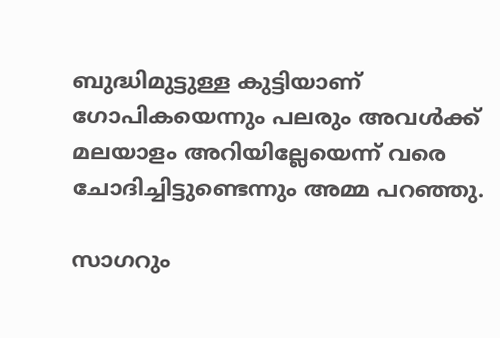ബുദ്ധിമുട്ടുള്ള കുട്ടിയാണ് ഗോപികയെന്നും പലരും അവൾക്ക് മലയാളം അറിയില്ലേയെന്ന് വരെ ചോദിച്ചിട്ടുണ്ടെന്നും അമ്മ പറഞ്ഞു.

സാഗറും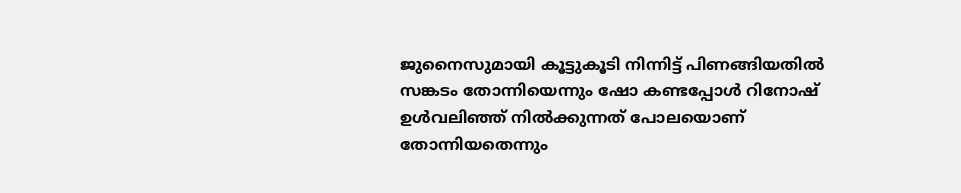ജുനൈസുമായി കൂട്ടുകൂടി നിന്നിട്ട് പിണങ്ങിയതിൽ സങ്കടം തോന്നിയെന്നും ഷോ കണ്ടപ്പോൾ റിനോഷ് ഉൾവലി‍ഞ്ഞ് നിൽക്കുന്നത് പോലയൊണ് തോന്നിയതെന്നും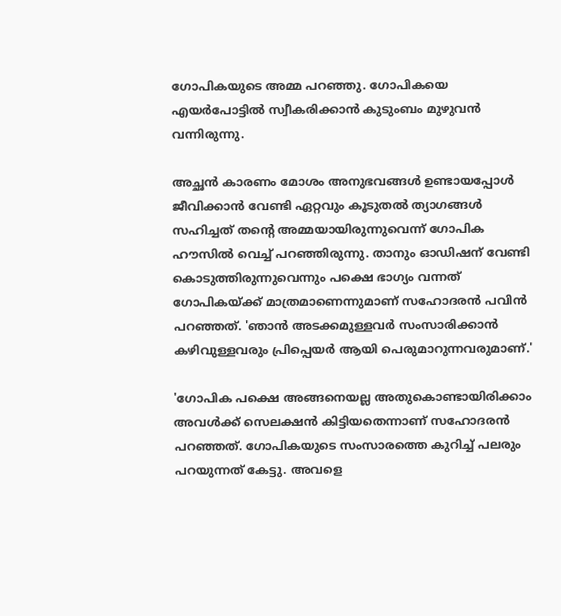ഗോപികയുടെ അമ്മ പറഞ്ഞു. ഗോപികയെ എയർപോട്ടിൽ സ്വീകരിക്കാൻ കുടുംബം മുഴുവൻ വന്നിരുന്നു.

അച്ഛൻ കാരണം മോശം അനുഭവങ്ങൾ ഉണ്ടായപ്പോൾ ജീവിക്കാൻ വേണ്ടി ഏറ്റവും കൂടുതൽ ത്യാഗങ്ങൾ സഹിച്ചത് തന്റെ അമ്മയായിരുന്നുവെന്ന് ഗോപിക ഹൗസിൽ വെച്ച് പറഞ്ഞിരുന്നു. താനും ഓഡിഷന് വേണ്ടി കൊടുത്തിരുന്നുവെന്നും പക്ഷെ ഭാഗ്യം വന്നത് ഗോപികയ്ക്ക് മാത്രമാണെന്നുമാണ് സഹോദരൻ പവിൻ പറഞ്ഞത്. 'ഞാൻ അടക്കമുള്ളവർ സംസാരിക്കാൻ കഴിവുള്ളവരും പ്രിപ്പെയർ ആയി പെരുമാറുന്നവരുമാണ്.'

'ഗോപിക പക്ഷെ അങ്ങനെയല്ല അതുകൊണ്ടായിരിക്കാം അവൾക്ക് സെലക്ഷൻ കിട്ടിയതെന്നാണ് സഹോദരൻ പറഞ്ഞത്. ഗോപികയുടെ സംസാരത്തെ കുറിച്ച് പലരും പറയുന്നത് കേട്ടു. അവളെ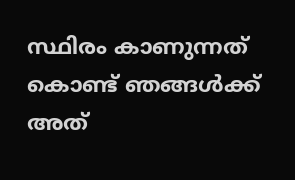സ്ഥിരം കാണുന്നത് കൊണ്ട് ഞങ്ങൾക്ക് അത്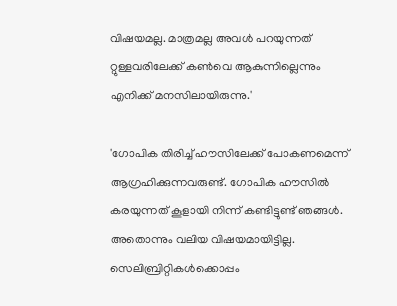വിഷയമല്ല. മാത്രമല്ല അവൾ പറയുന്നത് റ്റുള്ളവരിലേക്ക് കൺവെ ആകുന്നില്ലെന്നും എനിക്ക് മനസിലായിരുന്നു.'

'ഗോപിക തിരിച്ച് ഹൗസിലേക്ക് പോകണമെന്ന് ആഗ്രഹിക്കുന്നവരുണ്ട്. ഗോപിക ഹൗസിൽ കരയുന്നത് കൂളായി നിന്ന് കണ്ടിട്ടുണ്ട് ഞങ്ങൾ. അതൊന്നും വലിയ വിഷയമായിട്ടില്ല. സെലിബ്രിറ്റികൾക്കൊപ്പം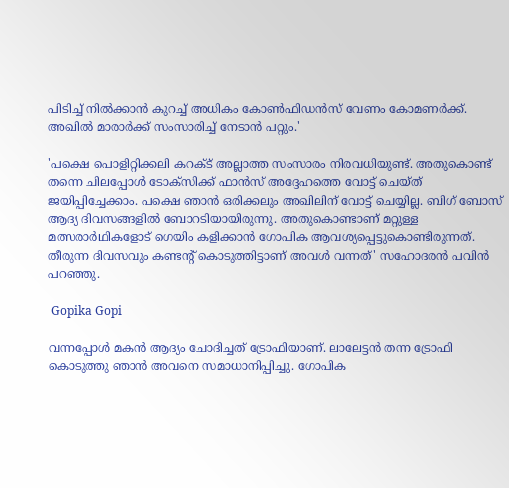പിടിച്ച് നിൽക്കാൻ കുറച്ച് അധികം കോൺഫിഡൻസ് വേണം കോമണർക്ക്. അഖിൽ മാരാർക്ക് സംസാരിച്ച് നേടാൻ പറ്റും.'

'പക്ഷെ പൊളിറ്റിക്കലി കറക്ട് അല്ലാത്ത സംസാരം നിരവധിയുണ്ട്. അതുകൊണ്ട് തന്നെ ചിലപ്പോൾ ടോക്സിക്ക് ഫാൻസ് അദ്ദേഹത്തെ വോട്ട് ചെയ്ത് ജയിപ്പിച്ചേക്കാം. പക്ഷെ ഞാൻ ഒരിക്കലും അഖിലിന് വോട്ട് ചെയ്യില്ല. ബിഗ് ബോസ് ആദ്യ ദിവസങ്ങളിൽ ബോറടിയായിരുന്നു. അതുകൊണ്ടാണ് മറ്റുള്ള മത്സരാർഥികളോട് ഗെയിം കളിക്കാൻ ഗോപിക ആവശ്യപ്പെട്ടുകൊണ്ടിരുന്നത്. തീരുന്ന ദിവസവും കണ്ടന്റ് കൊടുത്തിട്ടാണ് അവൾ വന്നത്' സഹോദരൻ പവിൻ പറഞ്ഞു.

 Gopika Gopi

വന്നപ്പോൾ മകൻ ആദ്യം ചോദിച്ചത് ട്രോഫിയാണ്. ലാലേട്ടൻ തന്ന ട്രോഫി കൊടുത്തു ഞാൻ അവനെ സമാധാനിപ്പിച്ചു. ഗോപിക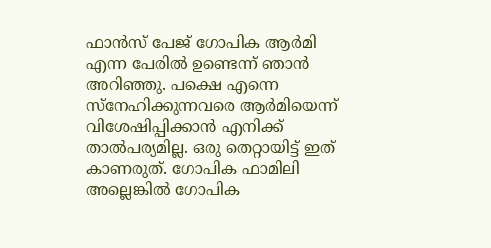ഫാൻസ് പേജ് ഗോപിക ആർമി എന്ന പേരിൽ ഉണ്ടെന്ന് ഞാൻ അറിഞ്ഞു. പക്ഷെ എന്നെ സ്നേഹിക്കുന്നവരെ ആർമിയെന്ന് വിശേഷിപ്പിക്കാൻ എനിക്ക് താൽപര്യമില്ല. ഒരു തെറ്റായിട്ട് ഇത് കാണരുത്. ഗോപിക ഫാമിലി അല്ലെങ്കിൽ ഗോപിക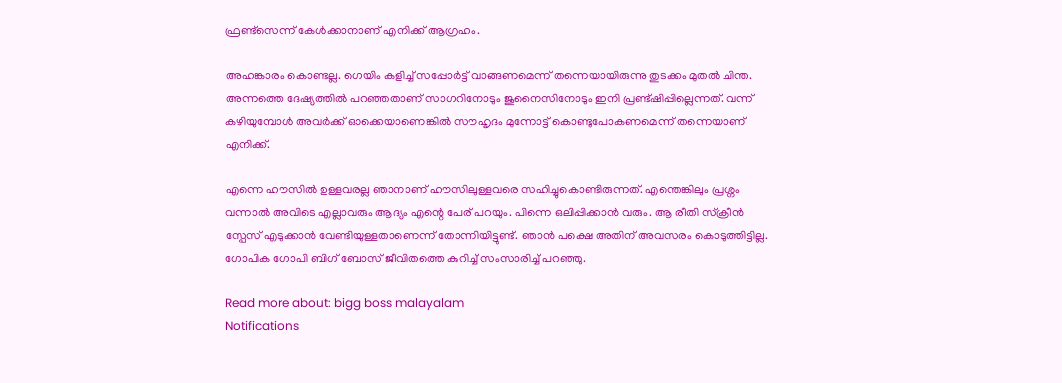ഫ്രണ്ട്സെന്ന് കേൾക്കാനാണ് എനിക്ക് ആഗ്രഹം.

അഹങ്കാരം കൊണ്ടല്ല. ഗെയിം കളിച്ച് സപ്പോർട്ട് വാങ്ങണമെന്ന് തന്നെയായിരുന്നു തുടക്കം മുതൽ ചിന്ത. അന്നത്തെ ദേഷ്യത്തിൽ പറഞ്ഞതാണ് സാഗറിനോടും ജുനൈസിനോടും ഇനി പ്രണ്ട്ഷിപ്പില്ലെന്നത്. വന്ന് കഴിയുമ്പോൾ അവർക്ക് ഓക്കെയാണെങ്കിൽ സൗഹൃദം മുന്നോട്ട് കൊണ്ടുപോകണമെന്ന് തന്നെയാണ് എനിക്ക്.

എന്നെ ഹൗസിൽ ഉള്ളവരല്ല ഞാനാണ് ഹൗസിലുള്ളവരെ സഹിച്ചുകൊണ്ടിരുന്നത്. എന്തെങ്കിലും പ്രശ്നം വന്നാൽ അവിടെ എല്ലാവരും ആദ്യം എന്റെ പേര് പറയും. പിന്നെ ഒലിപ്പിക്കാൻ വരും. ആ രീതി സ്ക്രീൻ‌ സ്പേസ് എടുക്കാൻ വേണ്ടിയുള്ളതാണെന്ന് തോന്നിയിട്ടുണ്ട്. ഞാൻ പക്ഷെ അതിന് അവസരം കൊടുത്തിട്ടില്ല. ഗോപിക ഗോപി ബിഗ് ബോസ് ജീവിതത്തെ കുറിച്ച് സംസാരിച്ച് പറഞ്ഞു.

Read more about: bigg boss malayalam
Notifications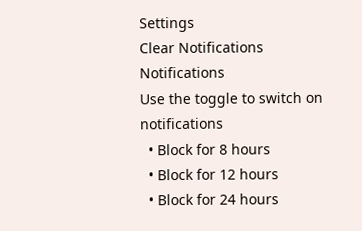Settings
Clear Notifications
Notifications
Use the toggle to switch on notifications
  • Block for 8 hours
  • Block for 12 hours
  • Block for 24 hours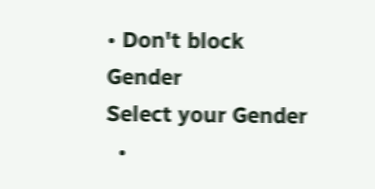• Don't block
Gender
Select your Gender
  •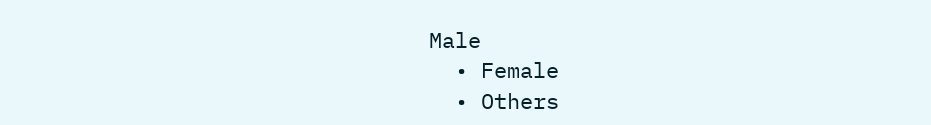Male
  • Female
  • Others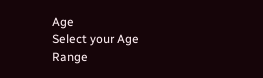Age
Select your Age Range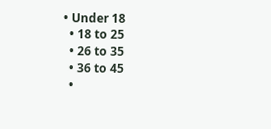• Under 18
  • 18 to 25
  • 26 to 35
  • 36 to 45
  •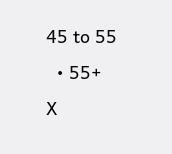45 to 55
  • 55+
X